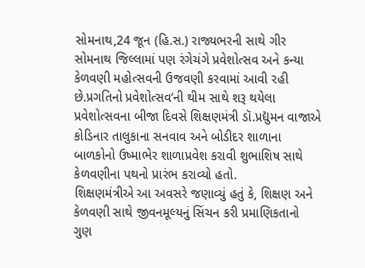સોમનાથ,24 જૂન (હિ.સ.) રાજ્યભરની સાથે ગીર સોમનાથ જિલ્લામાં પણ રંગેચંગે પ્રવેશોત્સવ અને કન્યા કેળવણી મહોત્સવની ઉજવણી કરવામાં આવી રહી છે.પ્રગતિનો પ્રવેશોત્સવ’ની થીમ સાથે શરૂ થયેલા પ્રવેશોત્સવના બીજા દિવસે શિક્ષણમંત્રી ડૉ.પ્રદ્યુમન વાજાએ કોડિનાર તાલુકાના સનવાવ અને બોડીદર શાળાના બાળકોનો ઉષ્માભેર શાળાપ્રવેશ કરાવી શુભાશિષ સાથે કેળવણીના પથનો પ્રારંભ કરાવ્યો હતો.
શિક્ષણમંત્રીએ આ અવસરે જણાવ્યું હતું કે, શિક્ષણ અને કેળવણી સાથે જીવનમૂલ્યનું સિંચન કરી પ્રમાણિકતાનો ગુણ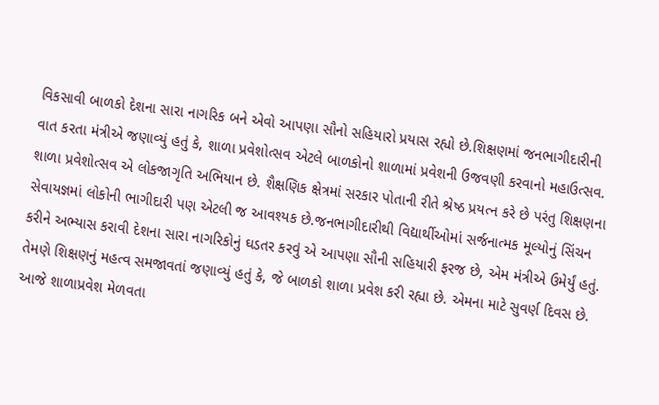વિકસાવી બાળકો દેશના સારા નાગરિક બને એવો આપણા સૌનો સહિયારો પ્રયાસ રહ્યો છે.શિક્ષણમાં જનભાગીદારીની વાત કરતા મંત્રીએ જણાવ્યું હતું કે, શાળા પ્રવેશોત્સવ એટલે બાળકોનો શાળામાં પ્રવેશની ઉજવણી કરવાનો મહાઉત્સવ. શાળા પ્રવેશોત્સવ એ લોકજાગૃતિ અભિયાન છે. શૈક્ષણિક ક્ષેત્રમાં સરકાર પોતાની રીતે શ્રેષ્ઠ પ્રયત્ન કરે છે પરંતુ શિક્ષણના સેવાયજ્ઞમાં લોકોની ભાગીદારી પણ એટલી જ આવશ્યક છે.જનભાગીદારીથી વિદ્યાર્થીઓમાં સર્જનાત્મક મૂલ્યોનું સિંચન કરીને અભ્યાસ કરાવી દેશના સારા નાગરિકોનું ઘડતર કરવું એ આપણા સૌની સહિયારી ફરજ છે, એમ મંત્રીએ ઉમેર્યું હતું.
તેમણે શિક્ષણનું મહત્વ સમજાવતાં જણાવ્યું હતું કે, જે બાળકો શાળા પ્રવેશ કરી રહ્યા છે. એમના માટે સુવર્ણ દિવસ છે. આજે શાળાપ્રવેશ મેળવતા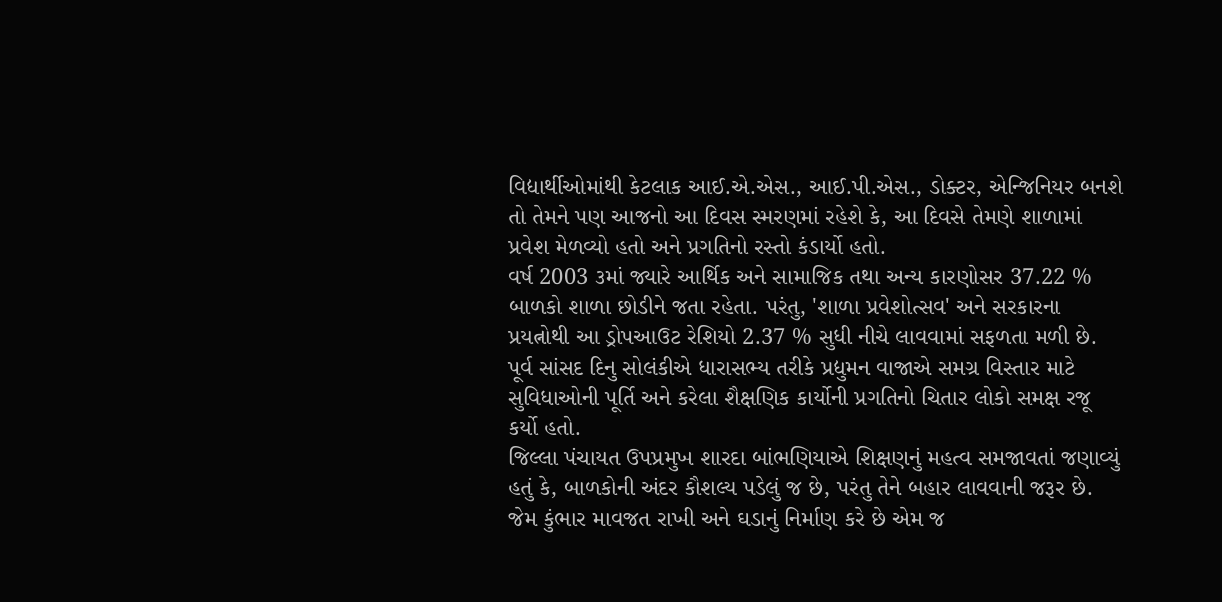વિદ્યાર્થીઓમાંથી કેટલાક આઈ.એ.એસ., આઈ.પી.એસ., ડોક્ટર, એન્જિનિયર બનશે તો તેમને પણ આજનો આ દિવસ સ્મરણમાં રહેશે કે, આ દિવસે તેમણે શાળામાં પ્રવેશ મેળવ્યો હતો અને પ્રગતિનો રસ્તો કંડાર્યો હતો.
વર્ષ 2003 ૩માં જ્યારે આર્થિક અને સામાજિક તથા અન્ય કારણોસર 37.22 % બાળકો શાળા છોડીને જતા રહેતા. પરંતુ, 'શાળા પ્રવેશોત્સવ' અને સરકારના પ્રયત્નોથી આ ડ્રોપઆઉટ રેશિયો 2.37 % સુધી નીચે લાવવામાં સફળતા મળી છે.
પૂર્વ સાંસદ દિનુ સોલંકીએ ધારાસભ્ય તરીકે પ્રદ્યુમન વાજાએ સમગ્ર વિસ્તાર માટે સુવિધાઓની પૂર્તિ અને કરેલા શૈક્ષણિક કાર્યોની પ્રગતિનો ચિતાર લોકો સમક્ષ રજૂ કર્યો હતો.
જિલ્લા પંચાયત ઉપપ્રમુખ શારદા બાંભણિયાએ શિક્ષણનું મહત્વ સમજાવતાં જણાવ્યું હતું કે, બાળકોની અંદર કૌશલ્ય પડેલું જ છે, પરંતુ તેને બહાર લાવવાની જરૂર છે. જેમ કુંભાર માવજત રાખી અને ઘડાનું નિર્માણ કરે છે એમ જ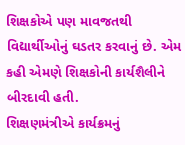શિક્ષકોએ પણ માવજતથી વિદ્યાર્થીઓનું ઘડતર કરવાનું છે. એમ કહી એમણે શિક્ષકોની કાર્યશૈલીને બીરદાવી હતી.
શિક્ષણમંત્રીએ કાર્યક્રમનું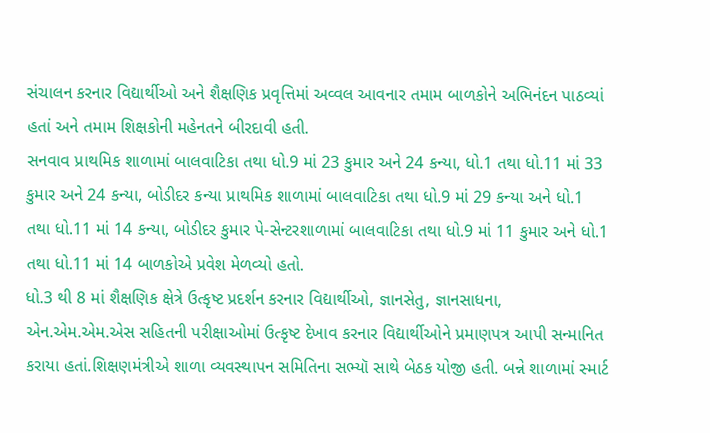સંચાલન કરનાર વિદ્યાર્થીઓ અને શૈક્ષણિક પ્રવૃત્તિમાં અવ્વલ આવનાર તમામ બાળકોને અભિનંદન પાઠવ્યાં હતાં અને તમામ શિક્ષકોની મહેનતને બીરદાવી હતી.
સનવાવ પ્રાથમિક શાળામાં બાલવાટિકા તથા ધો.9 માં 23 કુમાર અને 24 કન્યા, ધો.1 તથા ધો.11 માં 33 કુમાર અને 24 કન્યા, બોડીદર કન્યા પ્રાથમિક શાળામાં બાલવાટિકા તથા ધો.9 માં 29 કન્યા અને ધો.1 તથા ધો.11 માં 14 કન્યા, બોડીદર કુમાર પે-સેન્ટરશાળામાં બાલવાટિકા તથા ધો.9 માં 11 કુમાર અને ધો.1 તથા ધો.11 માં 14 બાળકોએ પ્રવેશ મેળવ્યો હતો.
ધો.3 થી 8 માં શૈક્ષણિક ક્ષેત્રે ઉત્કૃષ્ટ પ્રદર્શન કરનાર વિદ્યાર્થીઓ, જ્ઞાનસેતુ, જ્ઞાનસાધના, એન.એમ.એમ.એસ સહિતની પરીક્ષાઓમાં ઉત્કૃષ્ટ દેખાવ કરનાર વિદ્યાર્થીઓને પ્રમાણપત્ર આપી સન્માનિત કરાયા હતાં.શિક્ષણમંત્રીએ શાળા વ્યવસ્થાપન સમિતિના સભ્યૉ સાથે બેઠક યોજી હતી. બન્ને શાળામાં સ્માર્ટ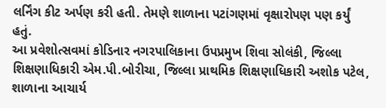લર્નિંગ કીટ અર્પણ કરી હતી. તેમણે શાળાના પટાંગણમાં વૃક્ષારોપણ પણ કર્યું હતું.
આ પ્રવેશોત્સવમાં કોડિનાર નગરપાલિકાના ઉપપ્રમુખ શિવા સોલંકી, જિલ્લા શિક્ષણાધિકારી એમ.પી.બોરીચા, જિલ્લા પ્રાથમિક શિક્ષણાધિકારી અશોક પટેલ, શાળાના આચાર્ય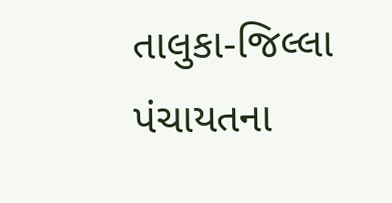તાલુકા-જિલ્લા પંચાયતના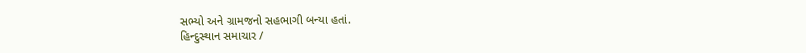સભ્યો અને ગ્રામજનો સહભાગી બન્યા હતાં.
હિન્દુસ્થાન સમાચાર /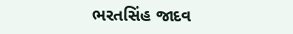ભરતસિંહ જાદવ